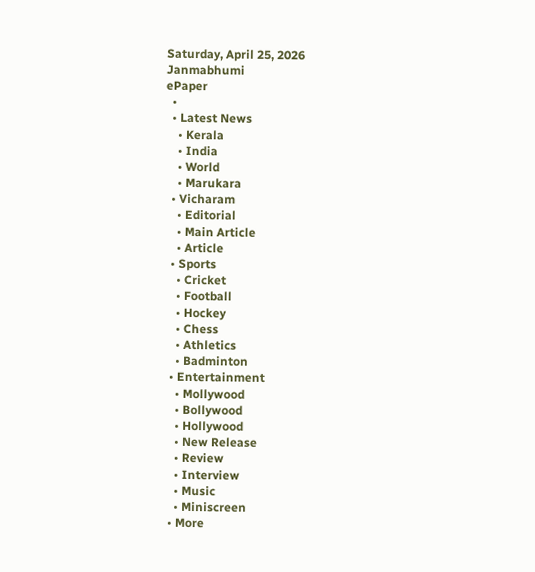Saturday, April 25, 2026
Janmabhumi
ePaper
  •
  • Latest News
    • Kerala
    • India
    • World
    • Marukara
  • Vicharam
    • Editorial
    • Main Article
    • Article
  • Sports
    • Cricket
    • Football
    • Hockey
    • Chess
    • Athletics
    • Badminton
  • Entertainment
    • Mollywood
    • Bollywood
    • Hollywood
    • New Release
    • Review
    • Interview
    • Music
    • Miniscreen
  • More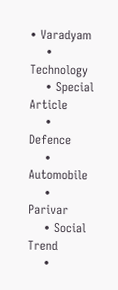• Varadyam
    • Technology
    • Special Article
    • Defence
    • Automobile
    • Parivar
    • Social Trend
    •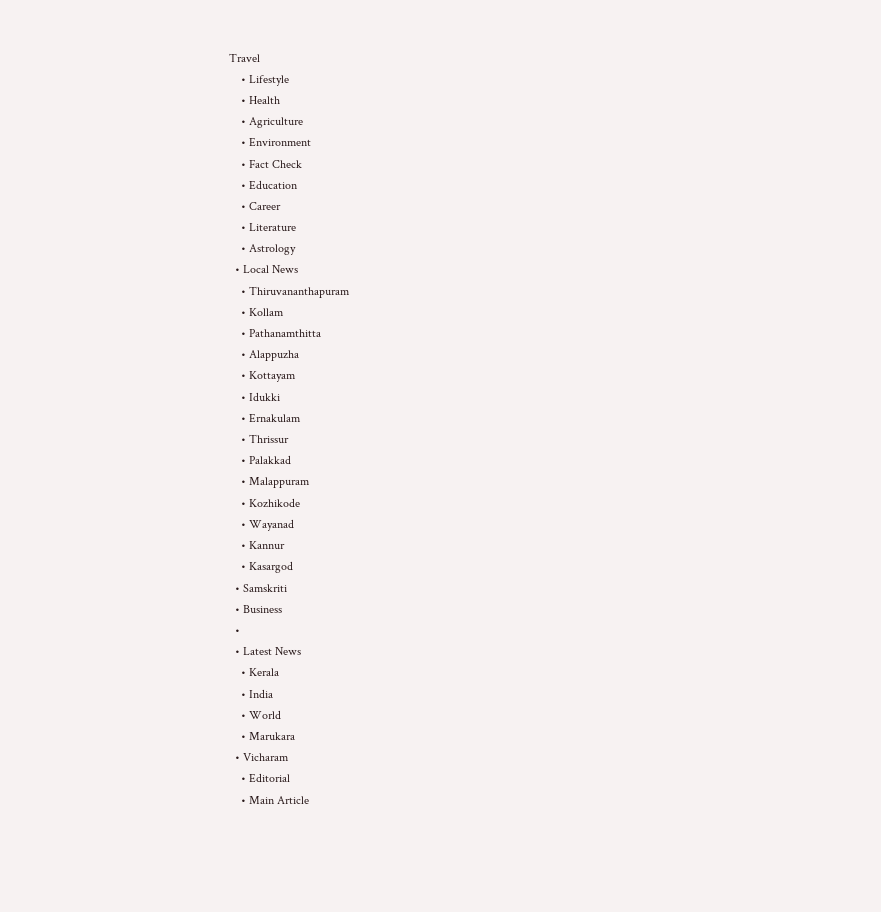Travel
    • Lifestyle
    • Health
    • Agriculture
    • Environment
    • Fact Check
    • Education
    • Career
    • Literature
    • Astrology
  • Local News
    • Thiruvananthapuram
    • Kollam
    • Pathanamthitta
    • Alappuzha
    • Kottayam
    • Idukki
    • Ernakulam
    • Thrissur
    • Palakkad
    • Malappuram
    • Kozhikode
    • Wayanad
    • Kannur
    • Kasargod
  • Samskriti
  • Business
  •
  • Latest News
    • Kerala
    • India
    • World
    • Marukara
  • Vicharam
    • Editorial
    • Main Article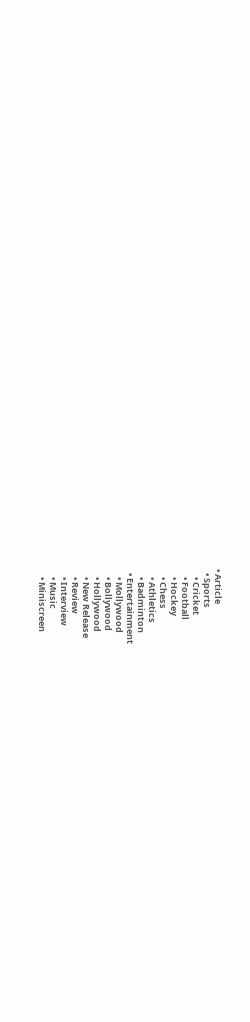• Article
  • Sports
    • Cricket
    • Football
    • Hockey
    • Chess
    • Athletics
    • Badminton
  • Entertainment
    • Mollywood
    • Bollywood
    • Hollywood
    • New Release
    • Review
    • Interview
    • Music
    • Miniscreen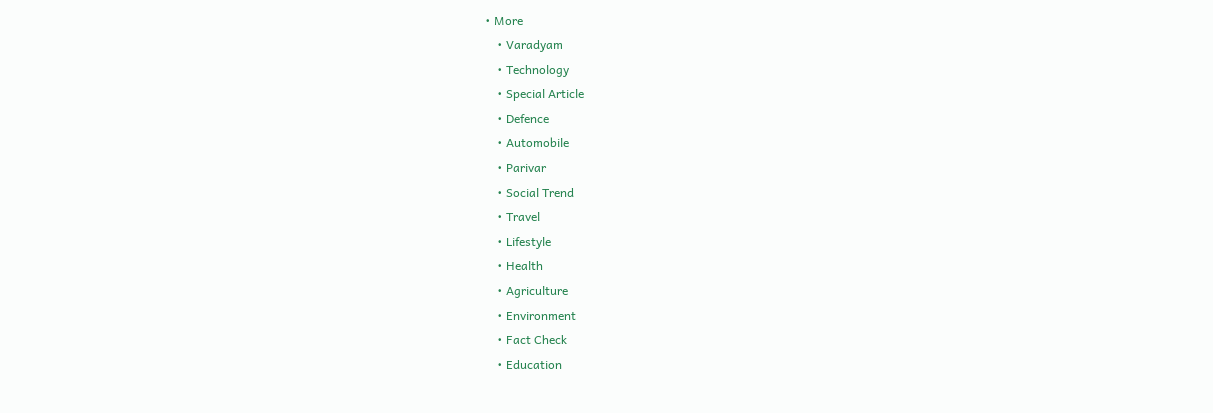• More
    • Varadyam
    • Technology
    • Special Article
    • Defence
    • Automobile
    • Parivar
    • Social Trend
    • Travel
    • Lifestyle
    • Health
    • Agriculture
    • Environment
    • Fact Check
    • Education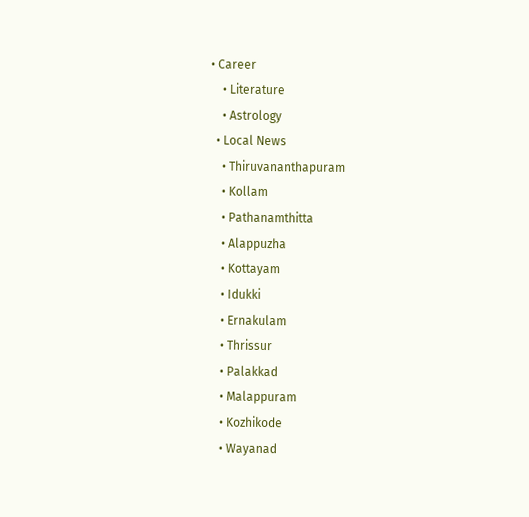• Career
    • Literature
    • Astrology
  • Local News
    • Thiruvananthapuram
    • Kollam
    • Pathanamthitta
    • Alappuzha
    • Kottayam
    • Idukki
    • Ernakulam
    • Thrissur
    • Palakkad
    • Malappuram
    • Kozhikode
    • Wayanad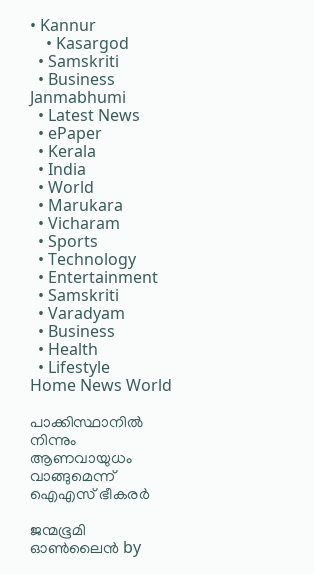• Kannur
    • Kasargod
  • Samskriti
  • Business
Janmabhumi
  • Latest News
  • ePaper
  • Kerala
  • India
  • World
  • Marukara
  • Vicharam
  • Sports
  • Technology
  • Entertainment
  • Samskriti
  • Varadyam
  • Business
  • Health
  • Lifestyle
Home News World

പാക്കിസ്ഥാനില്‍ നിന്നും ആണവായുധം വാങ്ങുമെന്ന് ഐ‌എസ് ഭീകരര്‍

ജന്മഭൂമി ഓണ്‍ലൈന്‍ by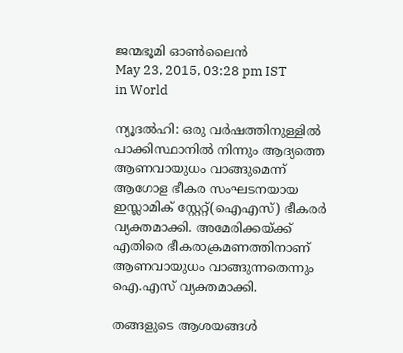ജന്മഭൂമി ഓണ്‍ലൈന്‍
May 23, 2015, 03:28 pm IST
in World

ന്യൂദല്‍ഹി: ഒരു വര്‍ഷത്തിനുള്ളില്‍ പാക്കിസ്ഥാനില്‍ നിന്നും ആദ്യത്തെ ആണവായുധം വാങ്ങുമെന്ന് ആഗോള ഭീകര സംഘടനയായ ഇസ്ലാമിക് സ്റ്റേറ്റ്(ഐഎസ്) ഭീകരര്‍ വ്യക്തമാക്കി. അമേരിക്കയ്‌ക്ക് എതിരെ ഭീകരാക്രമണത്തിനാണ് ആണവായുധം വാങ്ങുന്നതെന്നും ഐ.എസ് വ്യക്തമാക്കി.

തങ്ങളുടെ ആശയങ്ങള്‍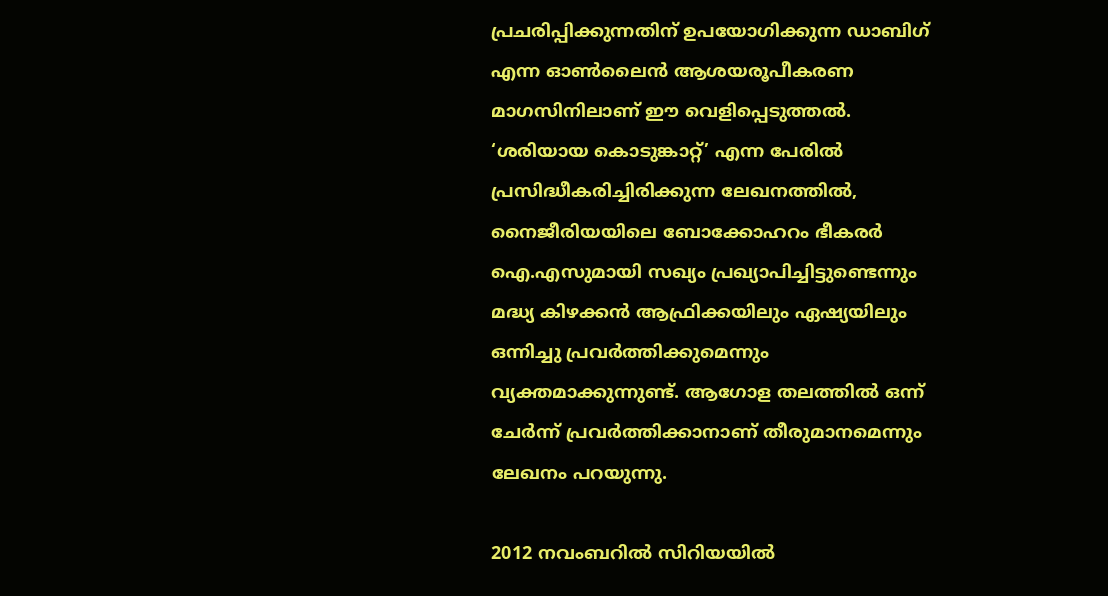പ്രചരിപ്പിക്കുന്നതിന് ഉപയോഗിക്കുന്ന ഡാബിഗ് എന്ന ഓണ്‍ലൈന്‍ ആശയരൂപീകരണ മാഗസിനിലാണ് ഈ വെളിപ്പെടുത്തല്‍. ‘ശരിയായ കൊടുങ്കാറ്റ്’ എന്ന പേരില്‍ പ്രസിദ്ധീകരിച്ചിരിക്കുന്ന ലേഖനത്തില്‍, നൈജീരിയയിലെ ബോക്കോഹറം ഭീകരര്‍ ഐ.എസുമായി സഖ്യം പ്രഖ്യാപിച്ചിട്ടുണ്ടെന്നും മദ്ധ്യ കിഴക്കന്‍ ആഫ്രിക്കയിലും ഏഷ്യയിലും ഒന്നിച്ചു പ്രവര്‍ത്തിക്കുമെന്നും വ്യക്തമാക്കുന്നുണ്ട്. ആഗോള തലത്തില്‍ ഒന്ന് ചേര്‍ന്ന് പ്രവര്‍ത്തിക്കാനാണ് തീരുമാനമെന്നും ലേഖനം പറയുന്നു.

2012 നവംബറില്‍ സിറിയയില്‍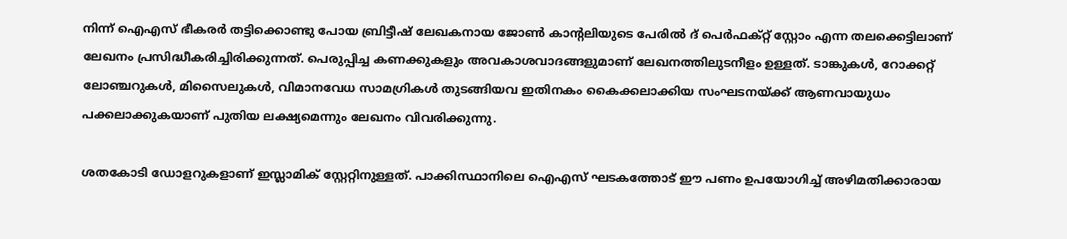നിന്ന് ഐഎസ് ഭീകരര്‍ തട്ടിക്കൊണ്ടു പോയ ബ്രിട്ടീഷ് ലേഖകനായ ജോണ്‍ കാന്റലിയുടെ പേരില്‍ ദ് പെര്‍ഫക്റ്റ് സ്റ്റോം എന്ന തലക്കെട്ടിലാണ് ലേഖനം പ്രസിദ്ധീകരിച്ചിരിക്കുന്നത്. പെരുപ്പിച്ച കണക്കുകളും അവകാശവാദങ്ങളുമാണ് ലേഖനത്തിലുടനീളം ഉള്ളത്. ടാങ്കുകള്‍, റോക്കറ്റ് ലോഞ്ചറുകള്‍, മിസൈലുകള്‍, വിമാനവേധ സാമഗ്രികള്‍ തുടങ്ങിയവ ഇതിനകം കൈക്കലാക്കിയ സംഘടനയ്‌ക്ക് ആണവായുധം പക്കലാക്കുകയാണ് പുതിയ ലക്ഷ്യമെന്നും ലേഖനം വിവരിക്കുന്നു.

ശതകോടി ഡോളറുകളാണ് ഇസ്ലാമിക് സ്റ്റേറ്റിനുള്ളത്. പാക്കിസ്ഥാനിലെ ഐഎസ് ഘടകത്തോട് ഈ പണം ഉപയോഗിച്ച്‌ അഴിമതിക്കാരായ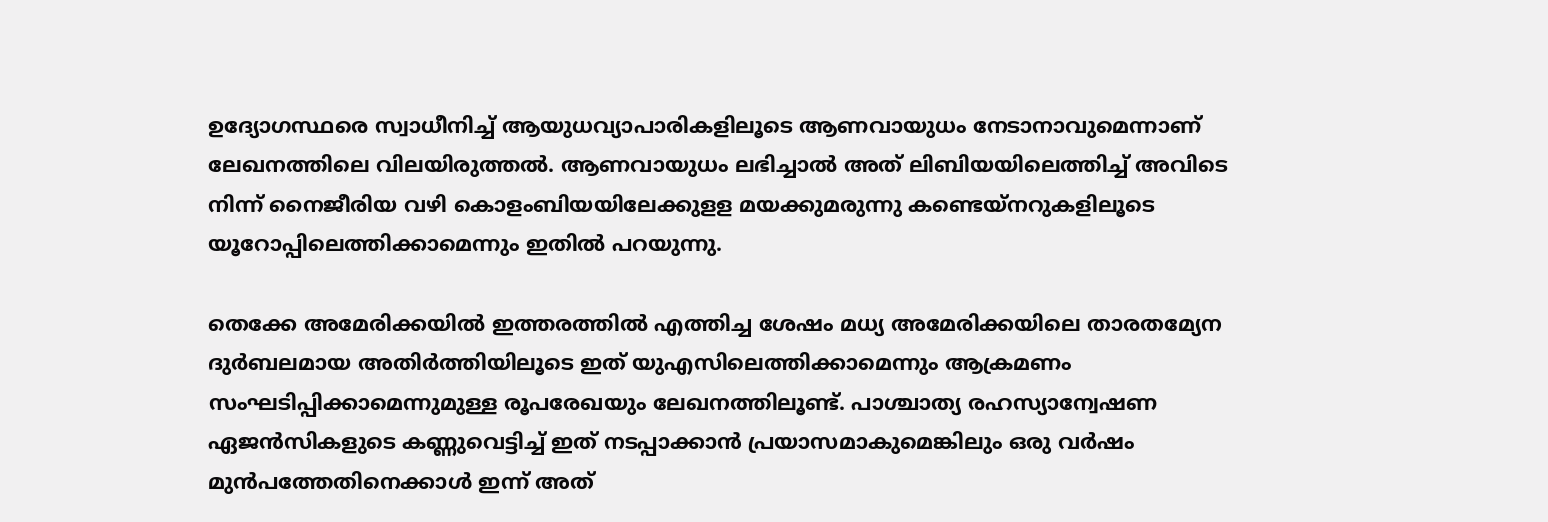ഉദ്യോഗസ്ഥരെ സ്വാധീനിച്ച്‌ ആയുധവ്യാപാരികളിലൂടെ ആണവായുധം നേടാനാവുമെന്നാണ് ലേഖനത്തിലെ വിലയിരുത്തല്‍. ആണവായുധം ലഭിച്ചാല്‍ അത് ലിബിയയിലെത്തിച്ച്‌ അവിടെ നിന്ന് നൈജീരിയ വഴി കൊളംബിയയിലേക്കുളള മയക്കുമരുന്നു കണ്ടെയ്നറുകളിലൂടെ യൂറോപ്പിലെത്തിക്കാമെന്നും ഇതില്‍ പറയുന്നു.

തെക്കേ അമേരിക്കയില്‍ ഇത്തരത്തില്‍ എത്തിച്ച ശേഷം മധ്യ അമേരിക്കയിലെ താരതമ്യേന ദുര്‍ബലമായ അതിര്‍ത്തിയിലൂടെ ഇത് യുഎസിലെത്തിക്കാമെന്നും ആക്രമണം സംഘടിപ്പിക്കാമെന്നുമുള്ള രൂപരേഖയും ലേഖനത്തിലൂണ്ട്. പാശ്ചാത്യ രഹസ്യാന്വേഷണ ഏജന്‍സികളുടെ കണ്ണുവെട്ടിച്ച്‌ ഇത് നടപ്പാക്കാന്‍ പ്രയാസമാകുമെങ്കിലും ഒരു വര്‍ഷം മുന്‍പത്തേതിനെക്കാള്‍ ഇന്ന് അത്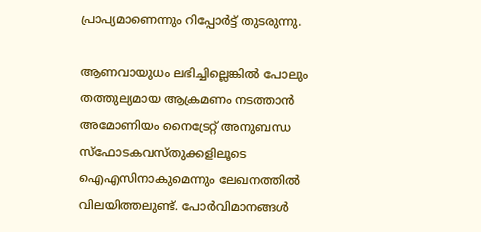പ്രാപ്യമാണെന്നും റിപ്പോര്‍ട്ട് തുടരുന്നു.

ആണവായുധം ലഭിച്ചില്ലെങ്കില്‍ പോലും തത്തുല്യമായ ആക്രമണം നടത്താന്‍ അമോണിയം നൈട്രേറ്റ് അനുബന്ധ സ്ഫോടകവസ്തുക്കളിലൂടെ ഐഎസിനാകുമെന്നും ലേഖനത്തില്‍ വിലയിത്തലുണ്ട്. പോര്‍വിമാനങ്ങള്‍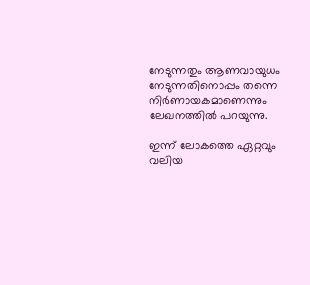നേടുന്നതും ആണവായുധം നേടുന്നതിനൊപ്പം തന്നെ നിര്‍ണായകമാണെന്നും ലേഖനത്തില്‍ പറയുന്നു.

ഇന്ന് ലോകത്തെ ഏറ്റവും വലിയ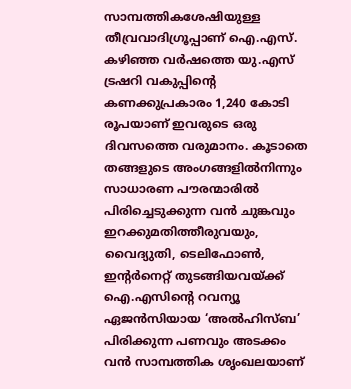സാമ്പത്തികശേഷിയുള്ള തീവ്രവാദിഗ്രൂപ്പാണ് ഐ.എസ്. കഴിഞ്ഞ വര്‍ഷത്തെ യു.എസ് ട്രഷറി വകുപ്പിന്റെ കണക്കുപ്രകാരം 1,240 കോടി രൂപയാണ് ഇവരുടെ ഒരു ദിവസത്തെ വരുമാനം. കൂടാതെ തങ്ങളുടെ അംഗങ്ങളില്‍നിന്നും സാധാരണ പൗരന്മാരില്‍ പിരിച്ചെടുക്കുന്ന വന്‍ ചുങ്കവും ഇറക്കുമതിത്തീരുവയും, വൈദ്യുതി, ടെലിഫോണ്‍, ഇന്റര്‍നെറ്റ് തുടങ്ങിയവയ്‌ക്ക് ഐ.എസിന്റെ റവന്യൂ ഏജന്‍സിയായ ‘അല്‍ഹിസ്ബ’ പിരിക്കുന്ന പണവും അടക്കം വന്‍ സാമ്പത്തിക ശൃംഖലയാണ്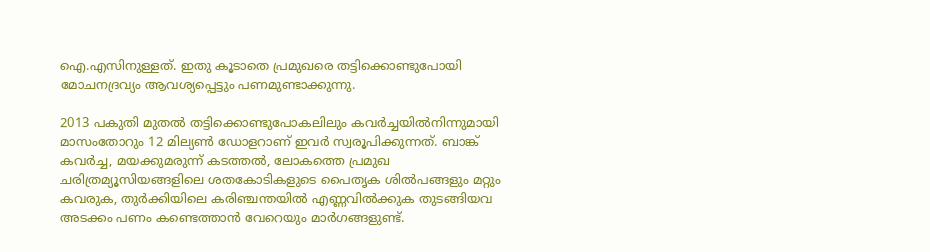ഐ.എസിനുള്ളത്. ഇതു കൂടാതെ പ്രമുഖരെ തട്ടിക്കൊണ്ടുപോയി മോചനദ്രവ്യം ആവശ്യപ്പെട്ടും പണമുണ്ടാക്കുന്നു.

2013 പകുതി മുതല്‍ തട്ടിക്കൊണ്ടുപോകലിലും കവര്‍ച്ചയില്‍നിന്നുമായി മാസംതോറും 12 മില്യണ്‍ ഡോളറാണ് ഇവര്‍ സ്വരൂപിക്കുന്നത്. ബാങ്ക് കവര്‍ച്ച, മയക്കുമരുന്ന് കടത്തല്‍, ലോകത്തെ പ്രമുഖ ചരിത്രമ്യൂസിയങ്ങളിലെ ശതകോടികളുടെ പൈതൃക ശില്‍പങ്ങളും മറ്റും കവരുക, തുര്‍ക്കിയിലെ കരിഞ്ചന്തയില്‍ എണ്ണവില്‍ക്കുക തുടങ്ങിയവ അടക്കം പണം കണ്ടെത്താന്‍ വേറെയും മാര്‍ഗങ്ങളുണ്ട്.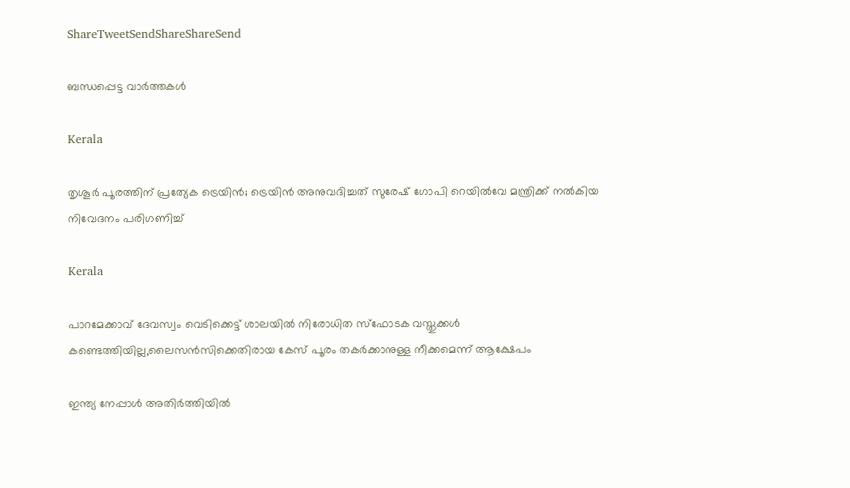ShareTweetSendShareShareSend

ബന്ധപ്പെട്ട വാര്‍ത്തകള്‍

Kerala

തൃശൂര്‍ പൂരത്തിന് പ്രത്യേക ട്രെയിന്‍; ട്രെയിന്‍ അനുവദിച്ചത് സുരേഷ് ഗോപി റെയില്‍വേ മന്ത്രിക്ക് നല്‍കിയ നിവേദനം പരിഗണിച്ച്

Kerala

പാറമേക്കാവ് ദേവസ്വം വെടിക്കെട്ട് ശാലയില്‍ നിരോധിത സ്‌ഫോടക വസ്തുക്കള്‍ കണ്ടെത്തിയില്ല,ലൈസന്‍സിക്കെതിരായ കേസ് പൂരം തകര്‍ക്കാനുള്ള നീക്കമെന്ന് ആക്ഷേപം

ഇന്ത്യ നേപ്പാള്‍ അതിര്‍ത്തിയില്‍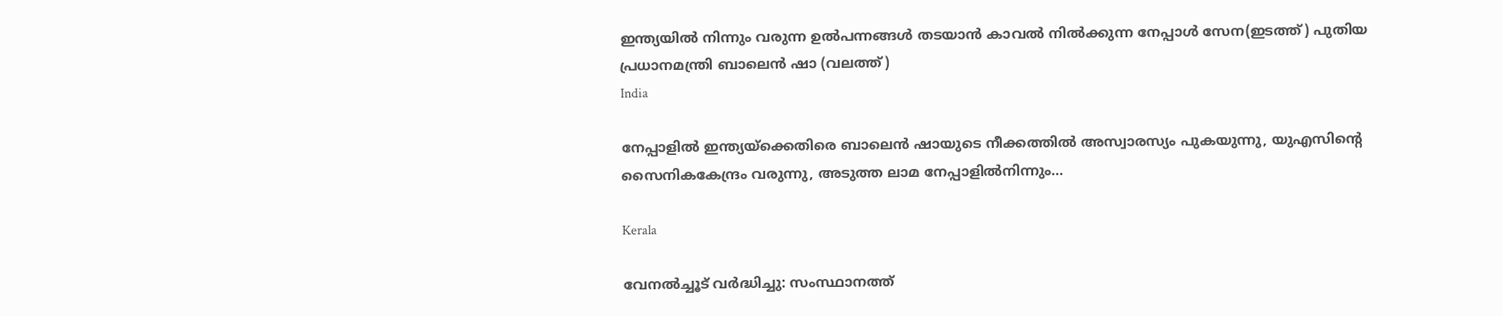ഇന്ത്യയില്‍ നിന്നും വരുന്ന ഉല്‍പന്നങ്ങള്‍ തടയാന്‍ കാവല്‍ നില്‍ക്കുന്ന നേപ്പാള്‍ സേന(ഇടത്ത്) പുതിയ പ്രധാനമന്ത്രി ബാലെന്‍ ഷാ (വലത്ത്)
India

നേപ്പാളില്‍ ഇന്ത്യയ്‌ക്കെതിരെ ബാലെന്‍ ഷായുടെ നീക്കത്തില്‍ അസ്വാരസ്യം പുകയുന്നു, യുഎസിന്റെ സൈനികകേന്ദ്രം വരുന്നു, അടുത്ത ലാമ നേപ്പാളില്‍നിന്നും…

Kerala

വേനല്‍ച്ചൂട് വര്‍ദ്ധിച്ചു: സംസ്ഥാനത്ത്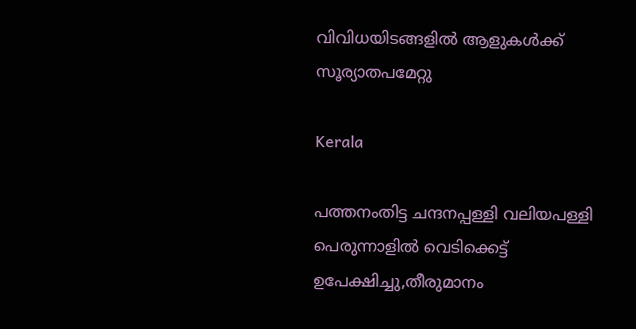വിവിധയിടങ്ങളില്‍ ആളുകള്‍ക്ക് സൂര്യാതപമേറ്റു

Kerala

പത്തനംതിട്ട ചന്ദനപ്പള്ളി വലിയപള്ളി പെരുന്നാളില്‍ വെടിക്കെട്ട് ഉപേക്ഷിച്ചു,തീരുമാനം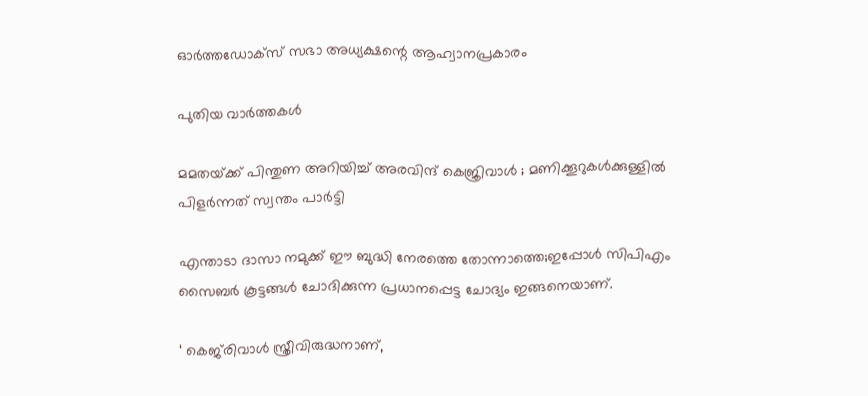ഓര്‍ത്തഡോക്‌സ് സഭാ അധ്യക്ഷന്റെ ആഹ്വാനപ്രകാരം

പുതിയ വാര്‍ത്തകള്‍

മമതയ്‌ക്ക് പിന്തുണ അറിയിച്ച് അരവിന്ദ് കെജ്രിവാൾ ; മണിക്കൂറുകൾക്കുള്ളിൽ പിളർന്നത് സ്വന്തം പാർട്ടി

എന്താടാ ദാസാ നമുക്ക് ഈ ബുദ്ധി നേരത്തെ തോന്നാത്തെ;ഇപ്പോൾ സിപിഎം സൈബർ കൂട്ടങ്ങൾ ചോദിക്കുന്ന പ്രധാനപ്പെട്ട ചോദ്യം ഇങ്ങനെയാണ്.

‘ കെജ്‌രിവാൾ സ്ത്രീവിരുദ്ധനാണ്,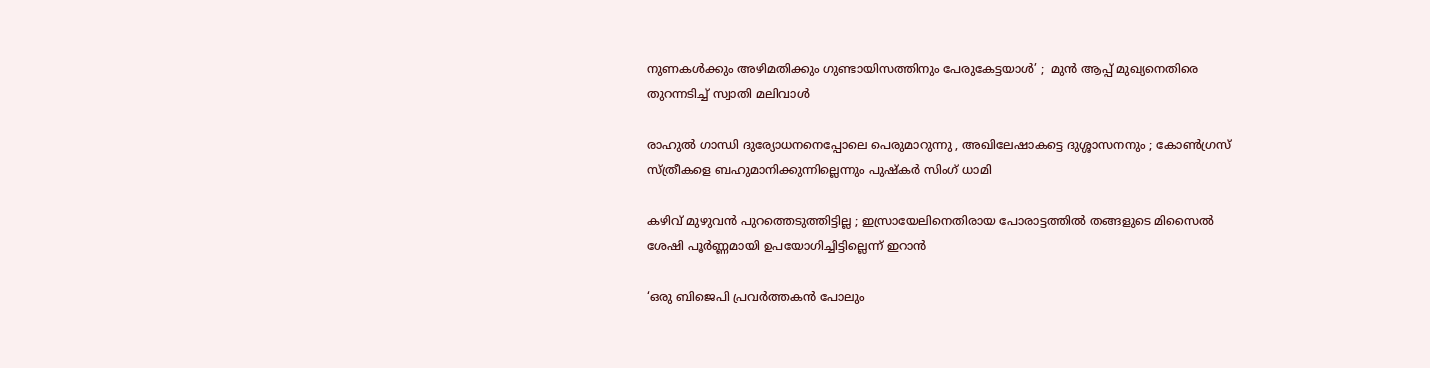നുണകൾക്കും അഴിമതിക്കും ഗുണ്ടായിസത്തിനും പേരുകേട്ടയാൾ’ ;  മുൻ ആപ്പ് മുഖ്യനെതിരെ തുറന്നടിച്ച് സ്വാതി മലിവാൾ

രാഹുൽ ഗാന്ധി ദുര്യോധനനെപ്പോലെ പെരുമാറുന്നു , അഖിലേഷാകട്ടെ ദുശ്ശാസനനും ; കോൺഗ്രസ് സ്ത്രീകളെ ബഹുമാനിക്കുന്നില്ലെന്നും പുഷ്‌കർ സിംഗ് ധാമി

കഴിവ് മുഴുവൻ പുറത്തെടുത്തിട്ടില്ല ; ഇസ്രായേലിനെതിരായ പോരാട്ടത്തിൽ തങ്ങളുടെ മിസൈൽ ശേഷി പൂർണ്ണമായി ഉപയോഗിച്ചിട്ടില്ലെന്ന് ഇറാൻ

‘ഒരു ബിജെപി പ്രവർത്തകൻ പോലും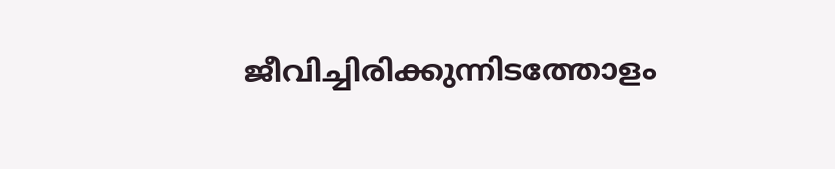ജീവിച്ചിരിക്കുന്നിടത്തോളം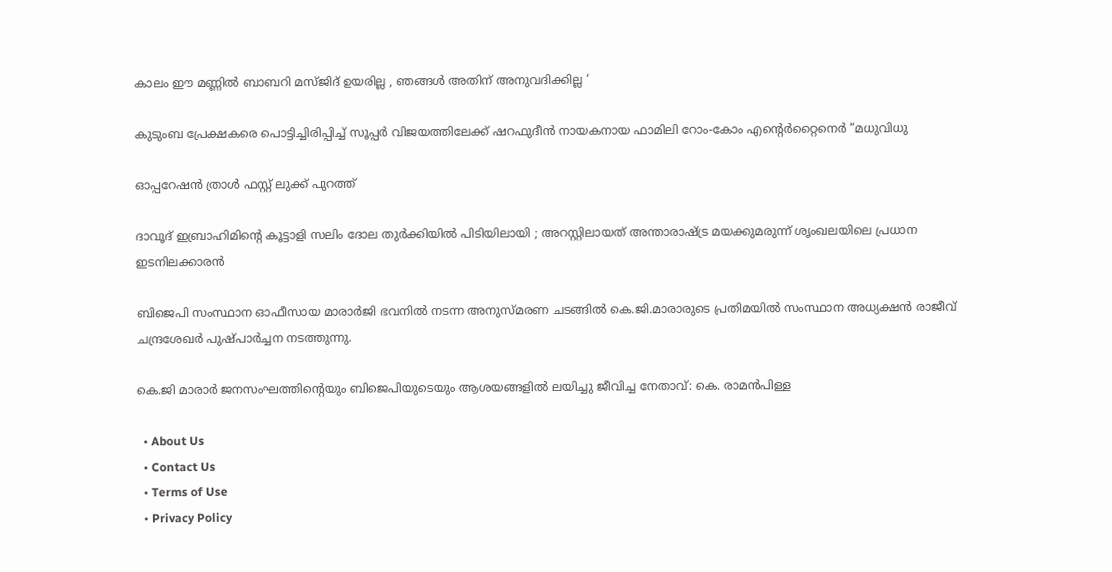കാലം ഈ മണ്ണിൽ ബാബറി മസ്ജിദ് ഉയരില്ല , ഞങ്ങൾ അതിന് അനുവദിക്കില്ല ‘

കുടുംബ പ്രേക്ഷകരെ പൊട്ടിച്ചിരിപ്പിച്ച് സൂപ്പർ വിജയത്തിലേക്ക് ഷറഫുദീൻ നായകനായ ഫാമിലി റോം-കോം എന്റെർറ്റൈനെർ “മധുവിധു

ഓപ്പറേഷൻ ത്രാൾ ഫസ്റ്റ് ലുക്ക് പുറത്ത്

ദാവൂദ് ഇബ്രാഹിമിന്റെ കൂട്ടാളി സലിം ദോല തുർക്കിയിൽ പിടിയിലായി ; അറസ്റ്റിലായത് അന്താരാഷ്‌ട്ര മയക്കുമരുന്ന് ശൃംഖലയിലെ പ്രധാന ഇടനിലക്കാരൻ

ബിജെപി സംസ്ഥാന ഓഫീസായ മാരാർജി ഭവനിൽ നടന്ന അനുസ്മരണ ചടങ്ങിൽ കെ.ജി.മാരാരുടെ പ്രതിമയിൽ സംസ്ഥാന അധ്യക്ഷൻ രാജീവ് ചന്ദ്രശേഖർ പുഷ്പാർച്ചന നടത്തുന്നു.

കെ.ജി മാരാർ ജനസംഘത്തിന്റെയും ബിജെപിയുടെയും ആശയങ്ങളിൽ ലയിച്ചു ജീവിച്ച നേതാവ്: കെ. രാമൻപിള്ള

  • About Us
  • Contact Us
  • Terms of Use
  • Privacy Policy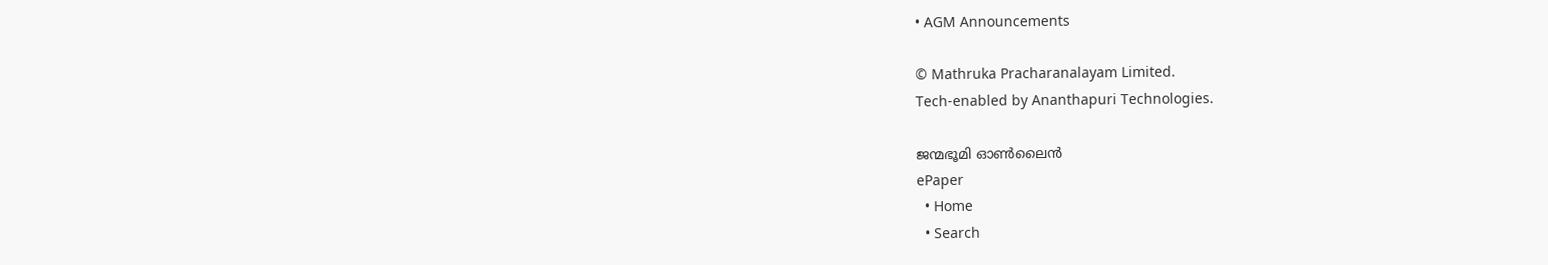• AGM Announcements

© Mathruka Pracharanalayam Limited.
Tech-enabled by Ananthapuri Technologies.

ജന്മഭൂമി ഓണ്‍ലൈന്‍
ePaper
  • Home
  • Search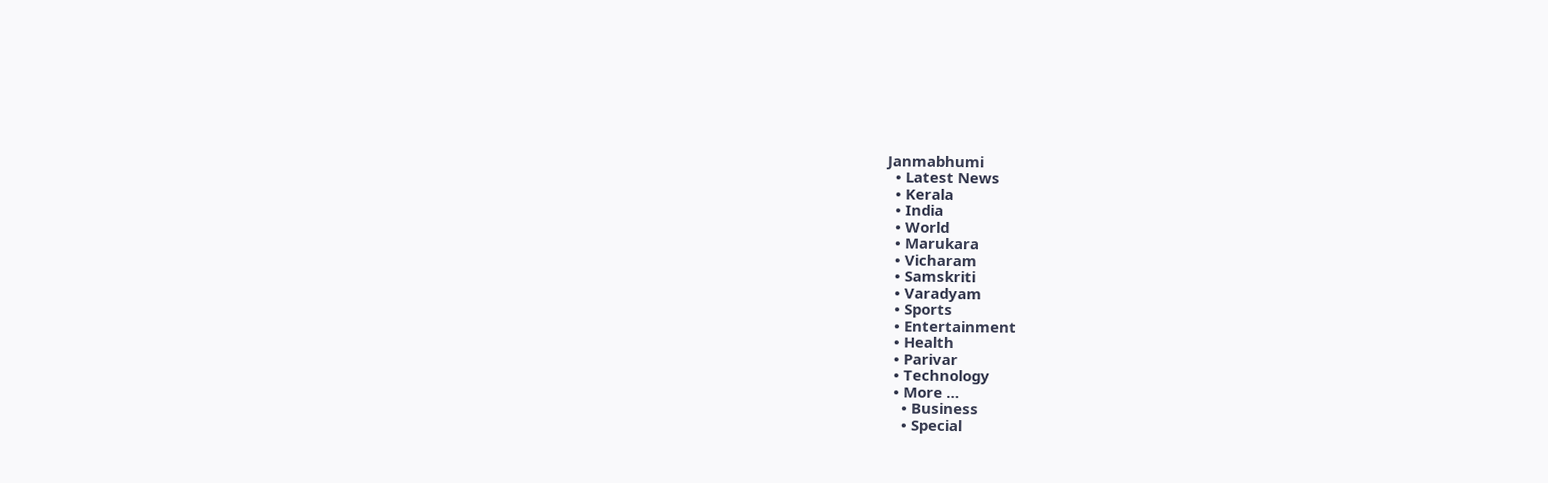Janmabhumi
  • Latest News
  • Kerala
  • India
  • World
  • Marukara
  • Vicharam
  • Samskriti
  • Varadyam
  • Sports
  • Entertainment
  • Health
  • Parivar
  • Technology
  • More …
    • Business
    • Special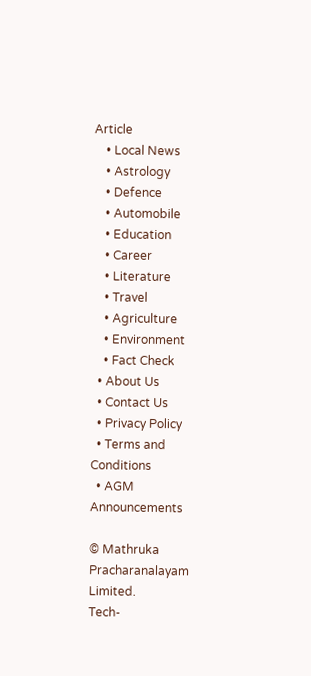Article
    • Local News
    • Astrology
    • Defence
    • Automobile
    • Education
    • Career
    • Literature
    • Travel
    • Agriculture
    • Environment
    • Fact Check
  • About Us
  • Contact Us
  • Privacy Policy
  • Terms and Conditions
  • AGM Announcements

© Mathruka Pracharanalayam Limited.
Tech-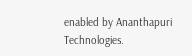enabled by Ananthapuri Technologies.